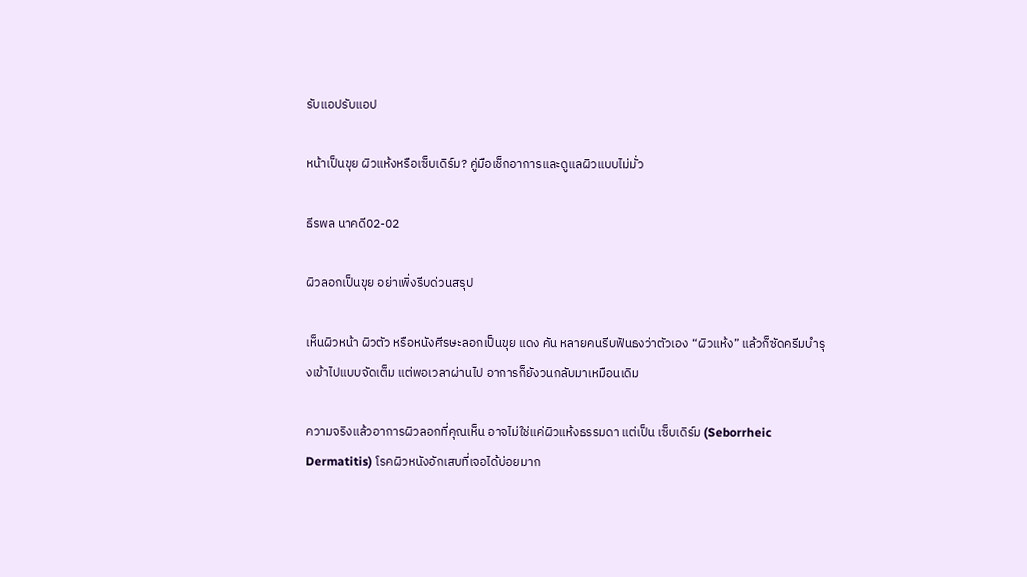รับแอปรับแอป

หน้าเป็นขุย ผิวแห้งหรือเซ็บเดิร์ม? คู่มือเช็กอาการและดูแลผิวแบบไม่มั่ว

ธีรพล นาคดี02-02

ผิวลอกเป็นขุย อย่าเพิ่งรีบด่วนสรุป

เห็นผิวหน้า ผิวตัว หรือหนังศีรษะลอกเป็นขุย แดง คัน หลายคนรีบฟันธงว่าตัวเอง “ผิวแห้ง” แล้วก็ซัดครีมบำรุงเข้าไปแบบจัดเต็ม แต่พอเวลาผ่านไป อาการก็ยังวนกลับมาเหมือนเดิม

ความจริงแล้วอาการผิวลอกที่คุณเห็น อาจไม่ใช่แค่ผิวแห้งธรรมดา แต่เป็น เซ็บเดิร์ม (Seborrheic Dermatitis) โรคผิวหนังอักเสบที่เจอได้บ่อยมาก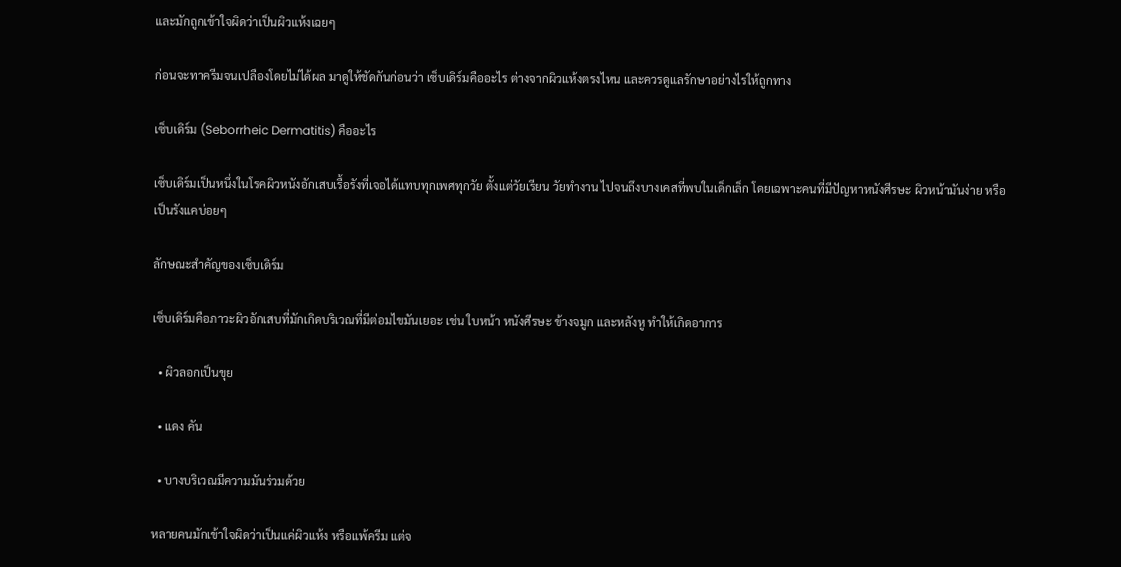และมักถูกเข้าใจผิดว่าเป็นผิวแห้งเฉยๆ

ก่อนจะทาครีมจนเปลืองโดยไม่ได้ผล มาดูให้ชัดกันก่อนว่า เซ็บเดิร์มคืออะไร ต่างจากผิวแห้งตรงไหน และควรดูแลรักษาอย่างไรให้ถูกทาง

เซ็บเดิร์ม (Seborrheic Dermatitis) คืออะไร

เซ็บเดิร์มเป็นหนึ่งในโรคผิวหนังอักเสบเรื้อรังที่เจอได้แทบทุกเพศทุกวัย ตั้งแต่วัยเรียน วัยทำงาน ไปจนถึงบางเคสที่พบในเด็กเล็ก โดยเฉพาะคนที่มีปัญหาหนังศีรษะ ผิวหน้ามันง่าย หรือเป็นรังแคบ่อยๆ

ลักษณะสำคัญของเซ็บเดิร์ม

เซ็บเดิร์มคือภาวะผิวอักเสบที่มักเกิดบริเวณที่มีต่อมไขมันเยอะ เช่น ใบหน้า หนังศีรษะ ข้างจมูก และหลังหู ทำให้เกิดอาการ

  • ผิวลอกเป็นขุย

  • แดง คัน

  • บางบริเวณมีความมันร่วมด้วย

หลายคนมักเข้าใจผิดว่าเป็นแค่ผิวแห้ง หรือแพ้ครีม แต่จ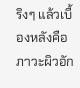ริงๆ แล้วเบื้องหลังคือภาวะผิวอัก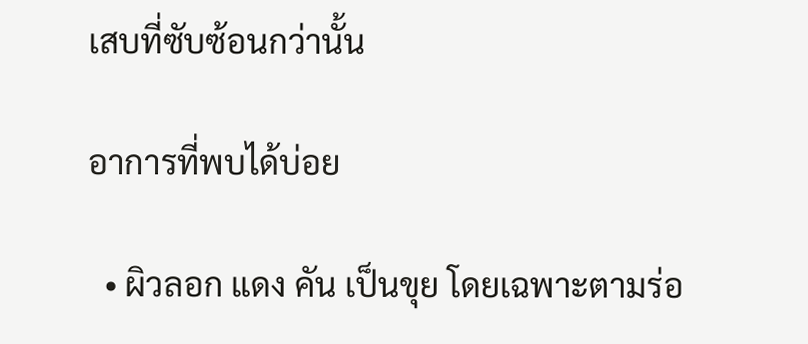เสบที่ซับซ้อนกว่านั้น

อาการที่พบได้บ่อย

  • ผิวลอก แดง คัน เป็นขุย โดยเฉพาะตามร่อ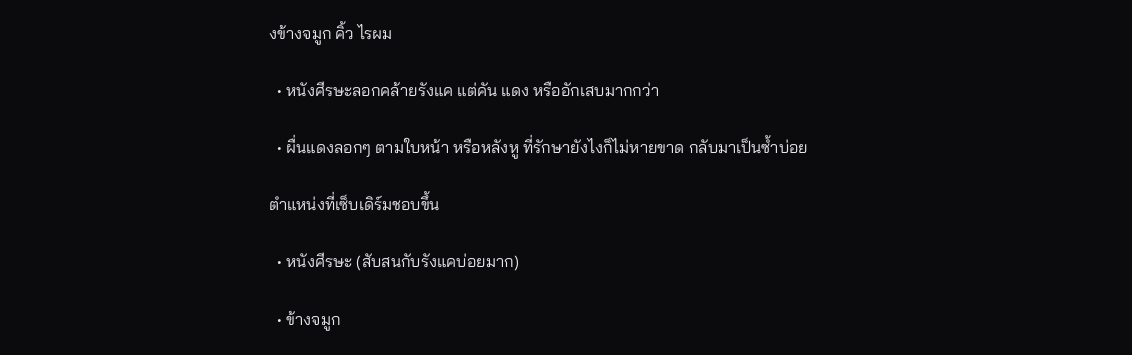งข้างจมูก คิ้ว ไรผม

  • หนังศีรษะลอกคล้ายรังแค แต่คัน แดง หรืออักเสบมากกว่า

  • ผื่นแดงลอกๆ ตามใบหน้า หรือหลังหู ที่รักษายังไงก็ไม่หายขาด กลับมาเป็นซ้ำบ่อย

ตำแหน่งที่เซ็บเดิร์มชอบขึ้น

  • หนังศีรษะ (สับสนกับรังแคบ่อยมาก)

  • ข้างจมูก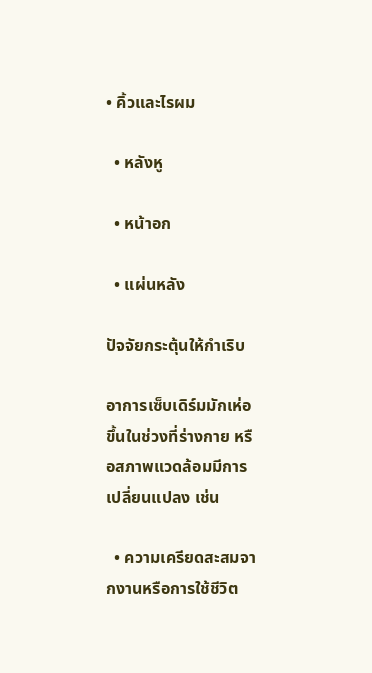• คิ้วและไรผม

  • หลังหู

  • หน้าอก

  • แผ่นหลัง

ปัจจัยกระตุ้นให้กำเริบ

อาการเซ็บเดิร์มมักเห่อขึ้นในช่วงที่ร่างกาย หรือสภาพแวดล้อมมีการเปลี่ยนแปลง เช่น

  • ความเครียดสะสมจากงานหรือการใช้ชีวิต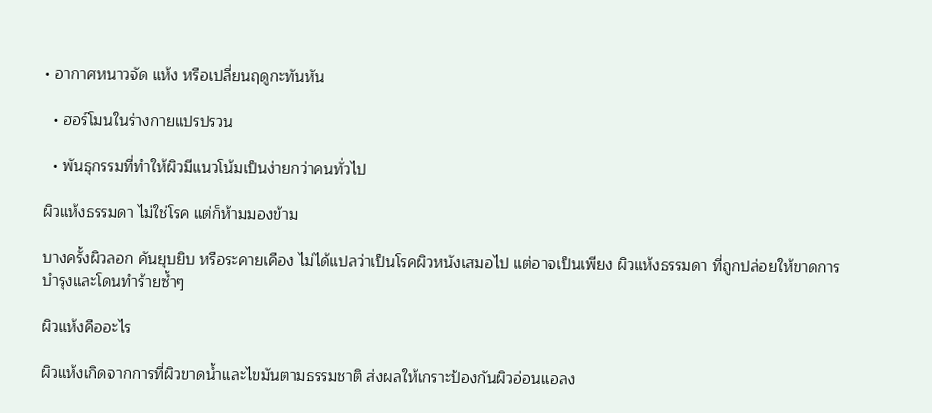• อากาศหนาวจัด แห้ง หรือเปลี่ยนฤดูกะทันหัน

  • ฮอร์โมนในร่างกายแปรปรวน

  • พันธุกรรมที่ทำให้ผิวมีแนวโน้มเป็นง่ายกว่าคนทั่วไป

ผิวแห้งธรรมดา ไม่ใช่โรค แต่ก็ห้ามมองข้าม

บางครั้งผิวลอก คันยุบยิบ หรือระคายเคือง ไม่ได้แปลว่าเป็นโรคผิวหนังเสมอไป แต่อาจเป็นเพียง ผิวแห้งธรรมดา ที่ถูกปล่อยให้ขาดการบำรุงและโดนทำร้ายซ้ำๆ

ผิวแห้งคืออะไร

ผิวแห้งเกิดจากการที่ผิวขาดน้ำและไขมันตามธรรมชาติ ส่งผลให้เกราะป้องกันผิวอ่อนแอลง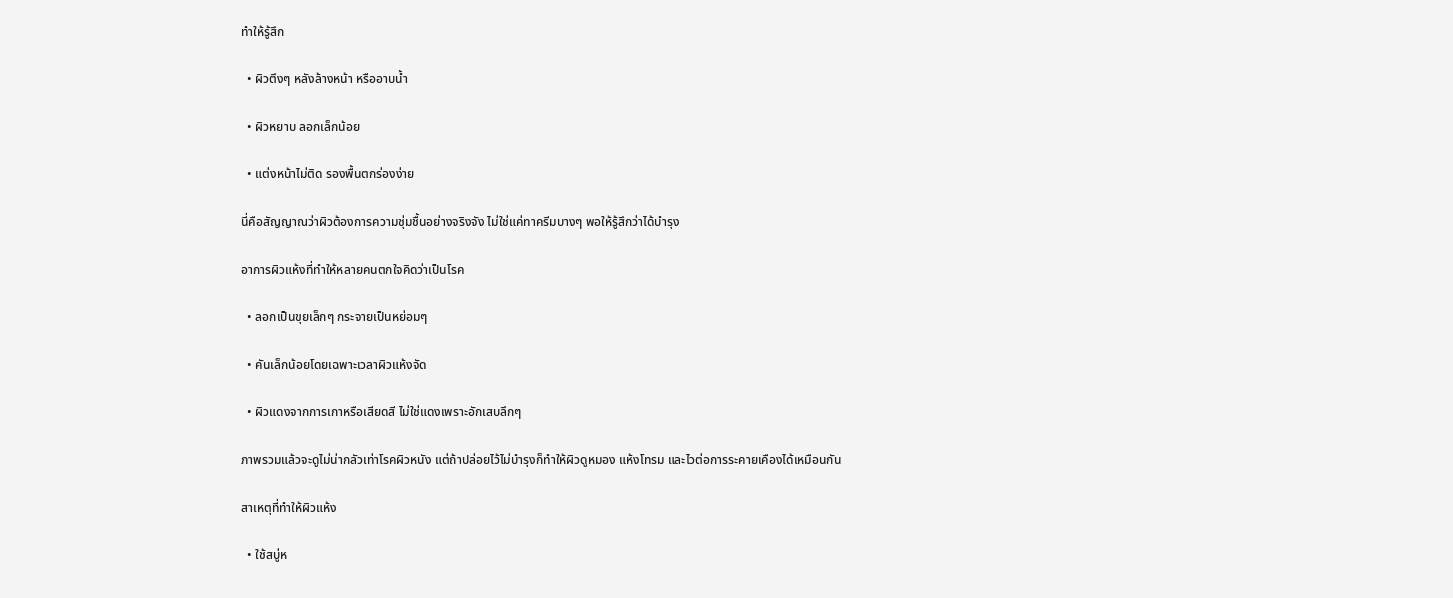ทำให้รู้สึก

  • ผิวตึงๆ หลังล้างหน้า หรืออาบน้ำ

  • ผิวหยาบ ลอกเล็กน้อย

  • แต่งหน้าไม่ติด รองพื้นตกร่องง่าย

นี่คือสัญญาณว่าผิวต้องการความชุ่มชื้นอย่างจริงจัง ไม่ใช่แค่ทาครีมบางๆ พอให้รู้สึกว่าได้บำรุง

อาการผิวแห้งที่ทำให้หลายคนตกใจคิดว่าเป็นโรค

  • ลอกเป็นขุยเล็กๆ กระจายเป็นหย่อมๆ

  • คันเล็กน้อยโดยเฉพาะเวลาผิวแห้งจัด

  • ผิวแดงจากการเกาหรือเสียดสี ไม่ใช่แดงเพราะอักเสบลึกๆ

ภาพรวมแล้วจะดูไม่น่ากลัวเท่าโรคผิวหนัง แต่ถ้าปล่อยไว้ไม่บำรุงก็ทำให้ผิวดูหมอง แห้งโทรม และไวต่อการระคายเคืองได้เหมือนกัน

สาเหตุที่ทำให้ผิวแห้ง

  • ใช้สบู่ห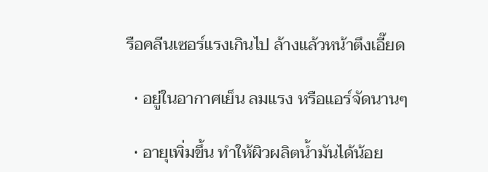รือคลีนเซอร์แรงเกินไป ล้างแล้วหน้าตึงเอี๊ยด

  • อยู่ในอากาศเย็น ลมแรง หรือแอร์จัดนานๆ

  • อายุเพิ่มขึ้น ทำให้ผิวผลิตน้ำมันได้น้อย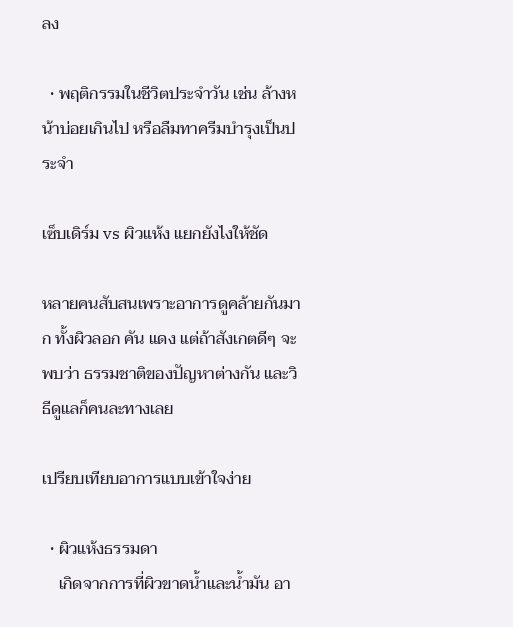ลง

  • พฤติกรรมในชีวิตประจำวัน เช่น ล้างหน้าบ่อยเกินไป หรือลืมทาครีมบำรุงเป็นประจำ

เซ็บเดิร์ม vs ผิวแห้ง แยกยังไงให้ชัด

หลายคนสับสนเพราะอาการดูคล้ายกันมาก ทั้งผิวลอก คัน แดง แต่ถ้าสังเกตดีๆ จะพบว่า ธรรมชาติของปัญหาต่างกัน และวิธีดูแลก็คนละทางเลย

เปรียบเทียบอาการแบบเข้าใจง่าย

  • ผิวแห้งธรรมดา
    เกิดจากการที่ผิวขาดน้ำและน้ำมัน อา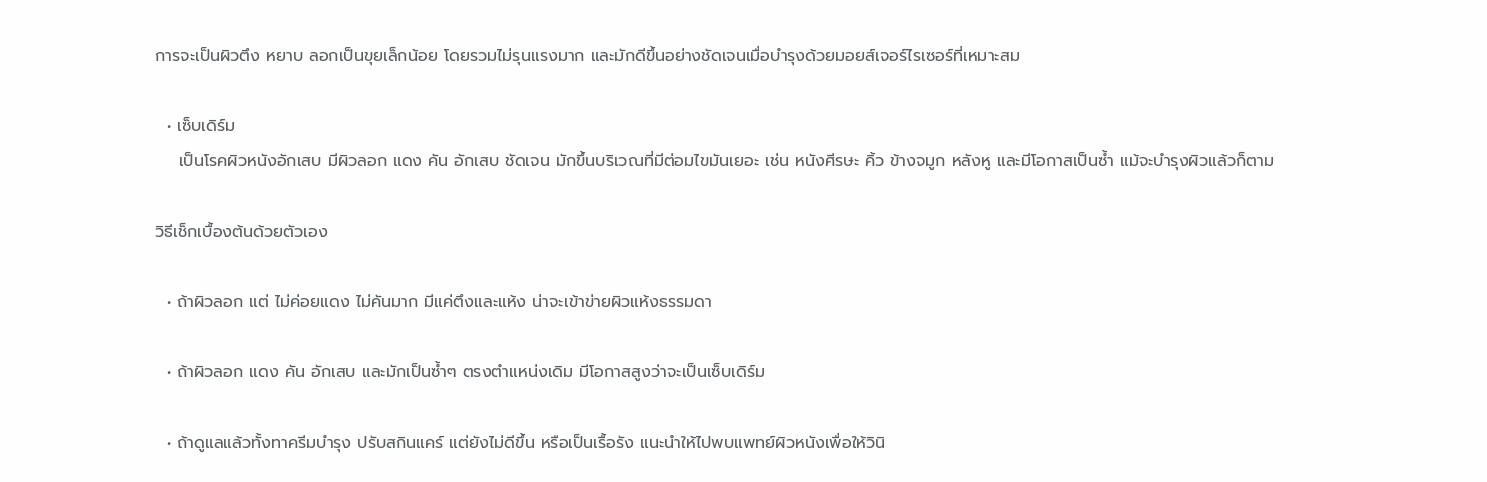การจะเป็นผิวตึง หยาบ ลอกเป็นขุยเล็กน้อย โดยรวมไม่รุนแรงมาก และมักดีขึ้นอย่างชัดเจนเมื่อบำรุงด้วยมอยส์เจอร์ไรเซอร์ที่เหมาะสม

  • เซ็บเดิร์ม
    เป็นโรคผิวหนังอักเสบ มีผิวลอก แดง คัน อักเสบ ชัดเจน มักขึ้นบริเวณที่มีต่อมไขมันเยอะ เช่น หนังศีรษะ คิ้ว ข้างจมูก หลังหู และมีโอกาสเป็นซ้ำ แม้จะบำรุงผิวแล้วก็ตาม

วิธีเช็กเบื้องต้นด้วยตัวเอง

  • ถ้าผิวลอก แต่ ไม่ค่อยแดง ไม่คันมาก มีแค่ตึงและแห้ง น่าจะเข้าข่ายผิวแห้งธรรมดา

  • ถ้าผิวลอก แดง คัน อักเสบ และมักเป็นซ้ำๆ ตรงตำแหน่งเดิม มีโอกาสสูงว่าจะเป็นเซ็บเดิร์ม

  • ถ้าดูแลแล้วทั้งทาครีมบำรุง ปรับสกินแคร์ แต่ยังไม่ดีขึ้น หรือเป็นเรื้อรัง แนะนำให้ไปพบแพทย์ผิวหนังเพื่อให้วินิ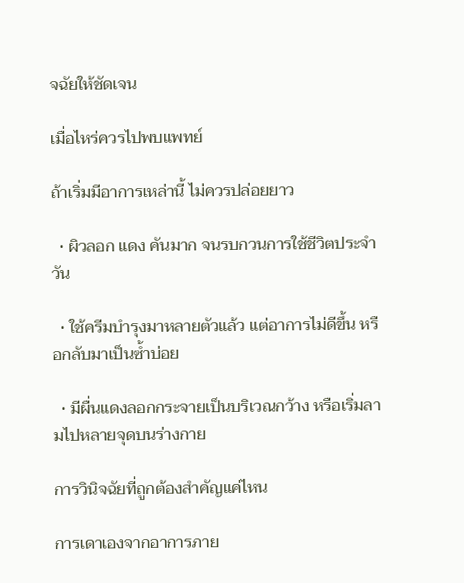จฉัยให้ชัดเจน

เมื่อไหร่ควรไปพบแพทย์

ถ้าเริ่มมีอาการเหล่านี้ ไม่ควรปล่อยยาว

  • ผิวลอก แดง คันมาก จนรบกวนการใช้ชีวิตประจำวัน

  • ใช้ครีมบำรุงมาหลายตัวแล้ว แต่อาการไม่ดีขึ้น หรือกลับมาเป็นซ้ำบ่อย

  • มีผื่นแดงลอกกระจายเป็นบริเวณกว้าง หรือเริ่มลามไปหลายจุดบนร่างกาย

การวินิจฉัยที่ถูกต้องสำคัญแค่ไหน

การเดาเองจากอาการภาย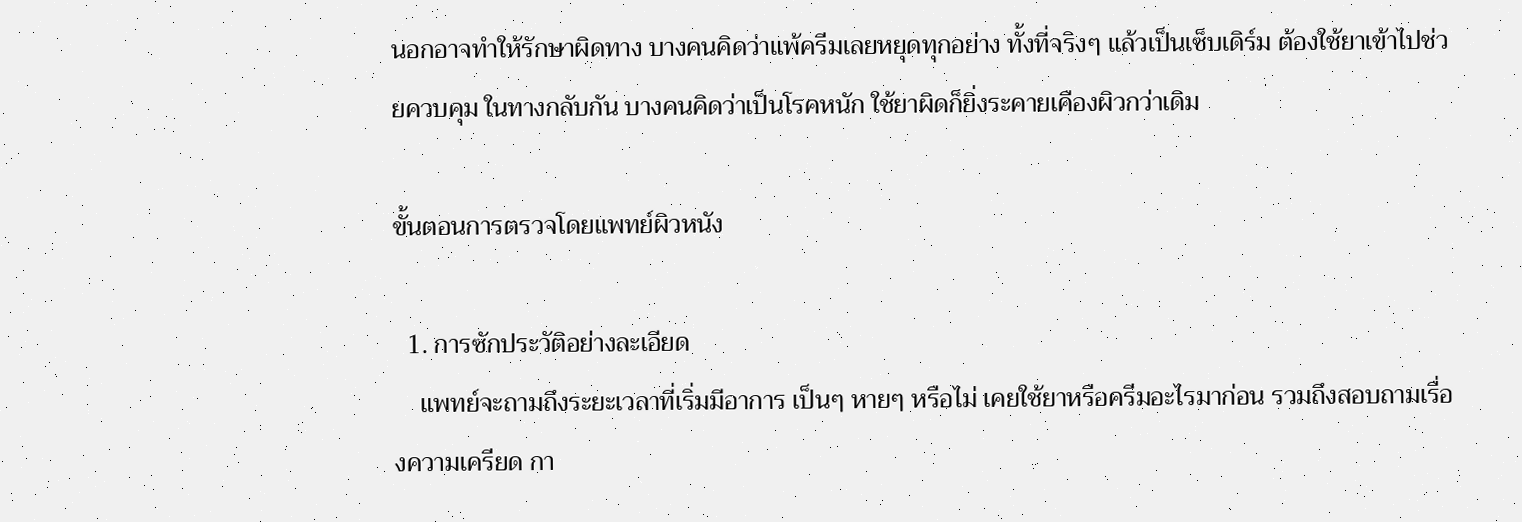นอกอาจทำให้รักษาผิดทาง บางคนคิดว่าแพ้ครีมเลยหยุดทุกอย่าง ทั้งที่จริงๆ แล้วเป็นเซ็บเดิร์ม ต้องใช้ยาเข้าไปช่วยควบคุม ในทางกลับกัน บางคนคิดว่าเป็นโรคหนัก ใช้ยาผิดก็ยิ่งระคายเคืองผิวกว่าเดิม

ขั้นตอนการตรวจโดยแพทย์ผิวหนัง

  1. การซักประวัติอย่างละเอียด
    แพทย์จะถามถึงระยะเวลาที่เริ่มมีอาการ เป็นๆ หายๆ หรือไม่ เคยใช้ยาหรือครีมอะไรมาก่อน รวมถึงสอบถามเรื่องความเครียด กา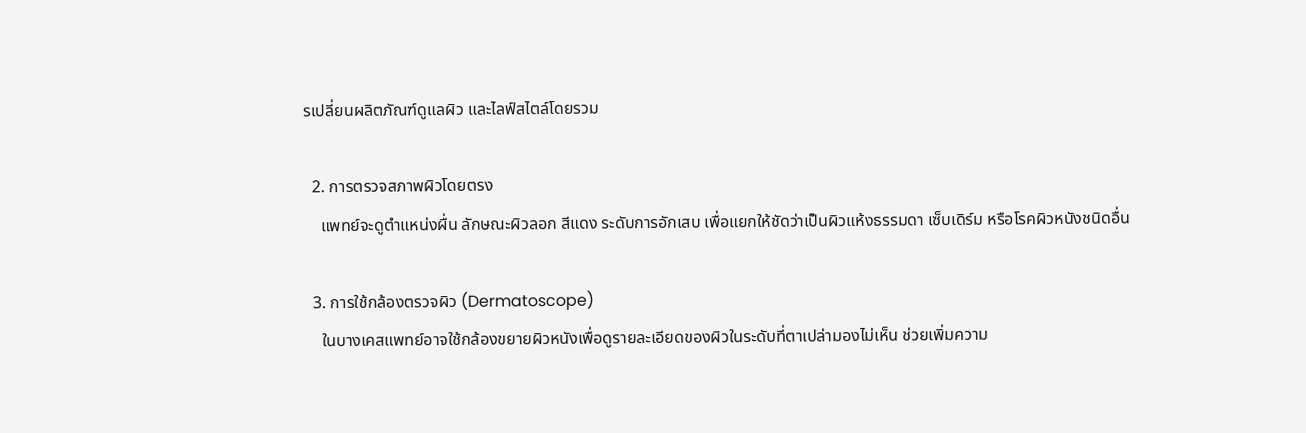รเปลี่ยนผลิตภัณฑ์ดูแลผิว และไลฟ์สไตล์โดยรวม

  2. การตรวจสภาพผิวโดยตรง
    แพทย์จะดูตำแหน่งผื่น ลักษณะผิวลอก สีแดง ระดับการอักเสบ เพื่อแยกให้ชัดว่าเป็นผิวแห้งธรรมดา เซ็บเดิร์ม หรือโรคผิวหนังชนิดอื่น

  3. การใช้กล้องตรวจผิว (Dermatoscope)
    ในบางเคสแพทย์อาจใช้กล้องขยายผิวหนังเพื่อดูรายละเอียดของผิวในระดับที่ตาเปล่ามองไม่เห็น ช่วยเพิ่มความ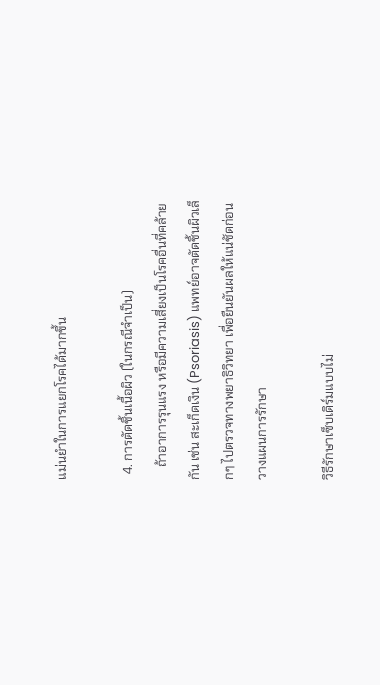แม่นยำในการแยกโรคได้มากขึ้น

  4. การตัดชิ้นเนื้อผิว (ในกรณีจำเป็น)
    ถ้าอาการรุนแรง หรือมีความเสี่ยงเป็นโรคอื่นที่คล้ายกัน เช่น สะเก็ดเงิน (Psoriasis) แพทย์อาจตัดชิ้นผิวเล็กๆ ไปตรวจทางพยาธิวิทยา เพื่อยืนยันผลให้แน่ชัดก่อนวางแผนการรักษา

วิธีรักษาเซ็บเดิร์มแบบไม่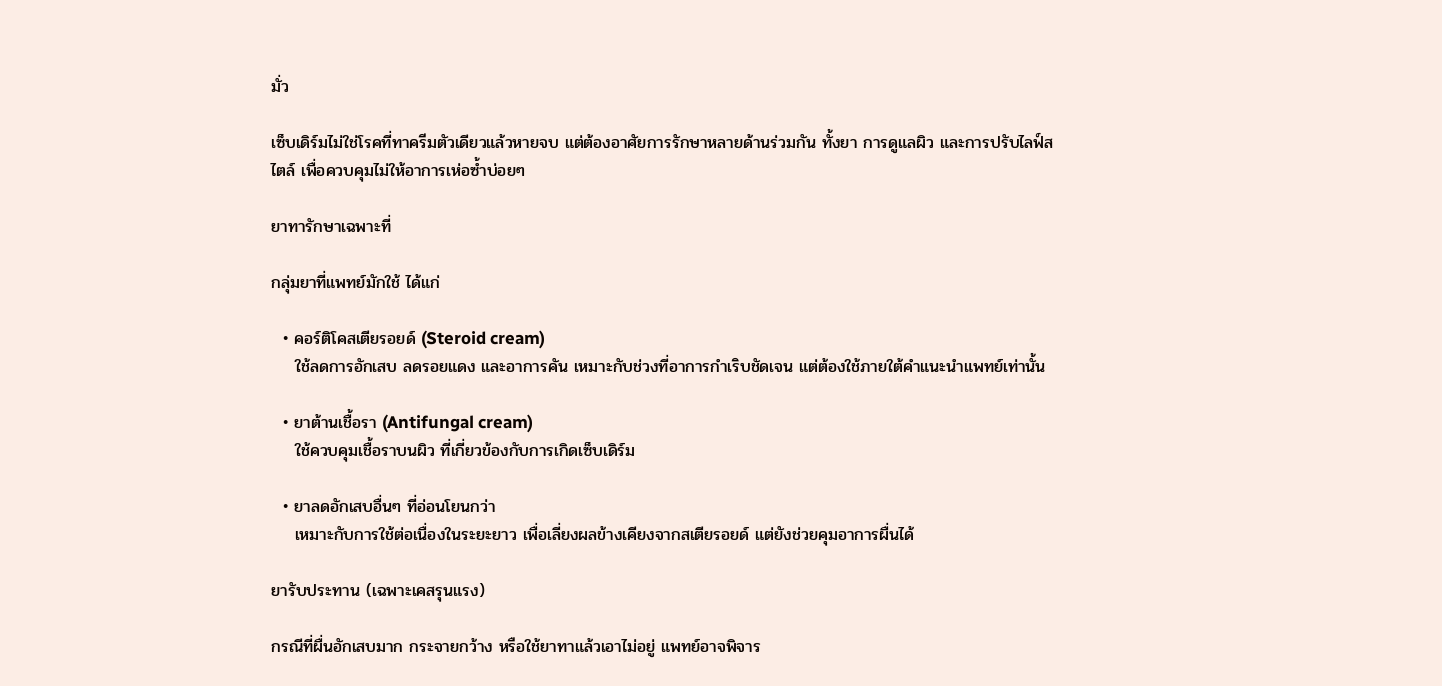มั่ว

เซ็บเดิร์มไม่ใช่โรคที่ทาครีมตัวเดียวแล้วหายจบ แต่ต้องอาศัยการรักษาหลายด้านร่วมกัน ทั้งยา การดูแลผิว และการปรับไลฟ์สไตล์ เพื่อควบคุมไม่ให้อาการเห่อซ้ำบ่อยๆ

ยาทารักษาเฉพาะที่

กลุ่มยาที่แพทย์มักใช้ ได้แก่

  • คอร์ติโคสเตียรอยด์ (Steroid cream)
    ใช้ลดการอักเสบ ลดรอยแดง และอาการคัน เหมาะกับช่วงที่อาการกำเริบชัดเจน แต่ต้องใช้ภายใต้คำแนะนำแพทย์เท่านั้น

  • ยาต้านเชื้อรา (Antifungal cream)
    ใช้ควบคุมเชื้อราบนผิว ที่เกี่ยวข้องกับการเกิดเซ็บเดิร์ม

  • ยาลดอักเสบอื่นๆ ที่อ่อนโยนกว่า
    เหมาะกับการใช้ต่อเนื่องในระยะยาว เพื่อเลี่ยงผลข้างเคียงจากสเตียรอยด์ แต่ยังช่วยคุมอาการผื่นได้

ยารับประทาน (เฉพาะเคสรุนแรง)

กรณีที่ผื่นอักเสบมาก กระจายกว้าง หรือใช้ยาทาแล้วเอาไม่อยู่ แพทย์อาจพิจาร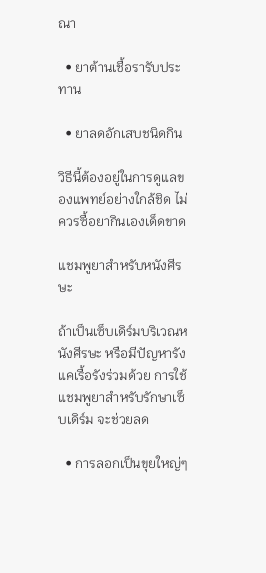ณา

  • ยาต้านเชื้อรารับประทาน

  • ยาลดอักเสบชนิดกิน

วิธีนี้ต้องอยู่ในการดูแลของแพทย์อย่างใกล้ชิด ไม่ควรซื้อยากินเองเด็ดขาด

แชมพูยาสำหรับหนังศีรษะ

ถ้าเป็นเซ็บเดิร์มบริเวณหนังศีรษะ หรือมีปัญหารังแคเรื้อรังร่วมด้วย การใช้แชมพูยาสำหรับรักษาเซ็บเดิร์ม จะช่วยลด

  • การลอกเป็นขุยใหญ่ๆ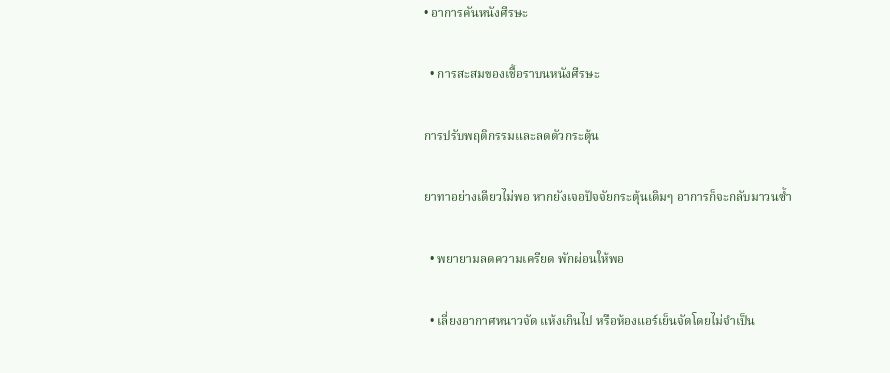• อาการคันหนังศีรษะ

  • การสะสมของเชื้อราบนหนังศีรษะ

การปรับพฤติกรรมและลดตัวกระตุ้น

ยาทาอย่างเดียวไม่พอ หากยังเจอปัจจัยกระตุ้นเดิมๆ อาการก็จะกลับมาวนซ้ำ

  • พยายามลดความเครียด พักผ่อนให้พอ

  • เลี่ยงอากาศหนาวจัด แห้งเกินไป หรือห้องแอร์เย็นจัดโดยไม่จำเป็น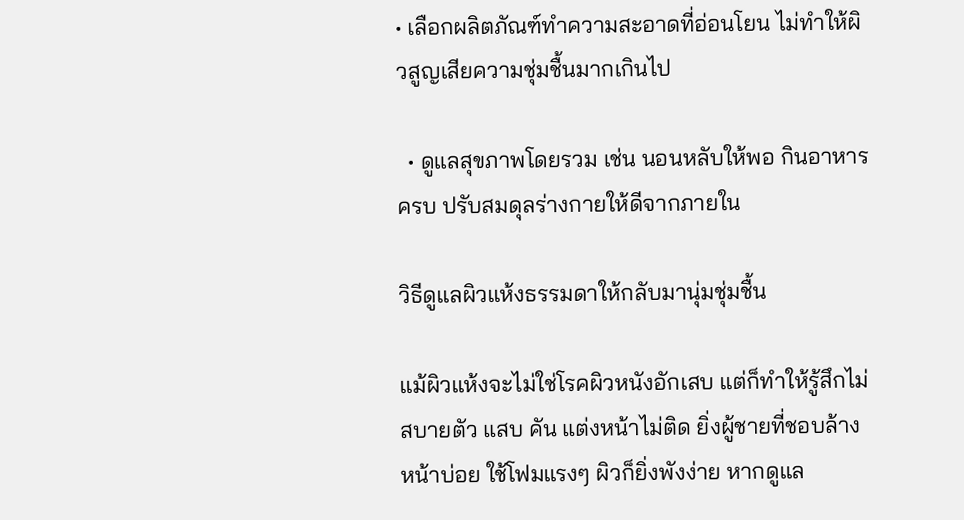• เลือกผลิตภัณฑ์ทำความสะอาดที่อ่อนโยน ไม่ทำให้ผิวสูญเสียความชุ่มชื้นมากเกินไป

  • ดูแลสุขภาพโดยรวม เช่น นอนหลับให้พอ กินอาหารครบ ปรับสมดุลร่างกายให้ดีจากภายใน

วิธีดูแลผิวแห้งธรรมดาให้กลับมานุ่มชุ่มชื้น

แม้ผิวแห้งจะไม่ใช่โรคผิวหนังอักเสบ แต่ก็ทำให้รู้สึกไม่สบายตัว แสบ คัน แต่งหน้าไม่ติด ยิ่งผู้ชายที่ชอบล้างหน้าบ่อย ใช้โฟมแรงๆ ผิวก็ยิ่งพังง่าย หากดูแล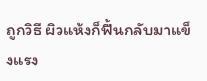ถูกวิธี ผิวแห้งก็ฟื้นกลับมาแข็งแรง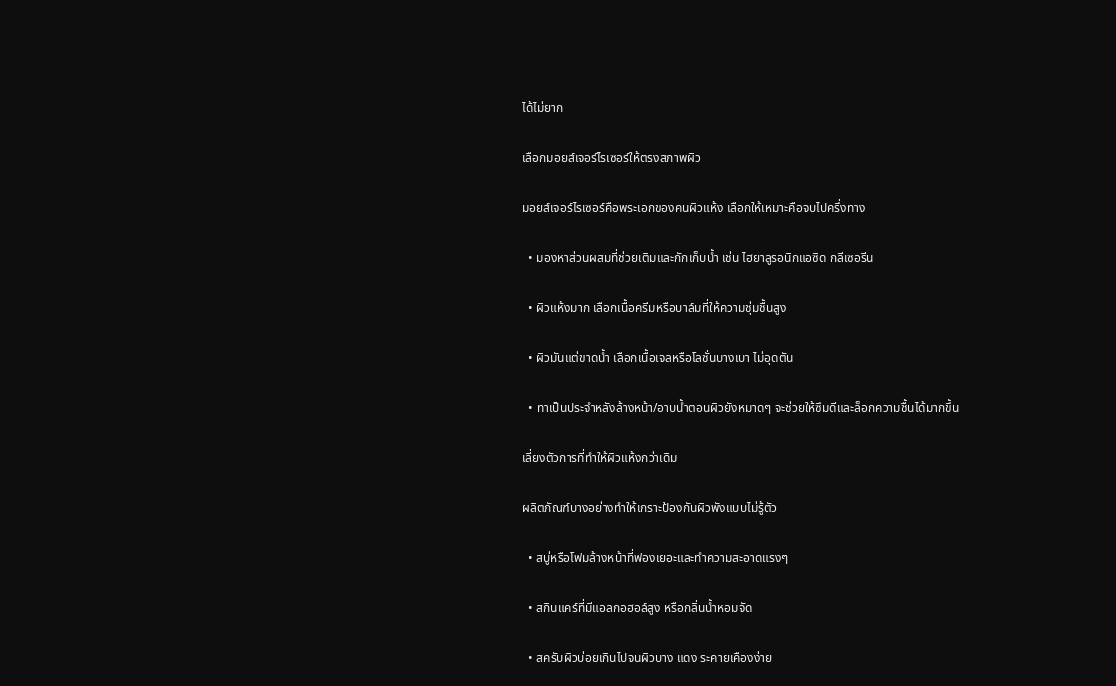ได้ไม่ยาก

เลือกมอยส์เจอร์ไรเซอร์ให้ตรงสภาพผิว

มอยส์เจอร์ไรเซอร์คือพระเอกของคนผิวแห้ง เลือกให้เหมาะคือจบไปครึ่งทาง

  • มองหาส่วนผสมที่ช่วยเติมและกักเก็บน้ำ เช่น ไฮยาลูรอนิกแอซิด กลีเซอรีน

  • ผิวแห้งมาก เลือกเนื้อครีมหรือบาล์มที่ให้ความชุ่มชื้นสูง

  • ผิวมันแต่ขาดน้ำ เลือกเนื้อเจลหรือโลชั่นบางเบา ไม่อุดตัน

  • ทาเป็นประจำหลังล้างหน้า/อาบน้ำตอนผิวยังหมาดๆ จะช่วยให้ซึมดีและล็อกความชื้นได้มากขึ้น

เลี่ยงตัวการที่ทำให้ผิวแห้งกว่าเดิม

ผลิตภัณฑ์บางอย่างทำให้เกราะป้องกันผิวพังแบบไม่รู้ตัว

  • สบู่หรือโฟมล้างหน้าที่ฟองเยอะและทำความสะอาดแรงๆ

  • สกินแคร์ที่มีแอลกอฮอล์สูง หรือกลิ่นน้ำหอมจัด

  • สครับผิวบ่อยเกินไปจนผิวบาง แดง ระคายเคืองง่าย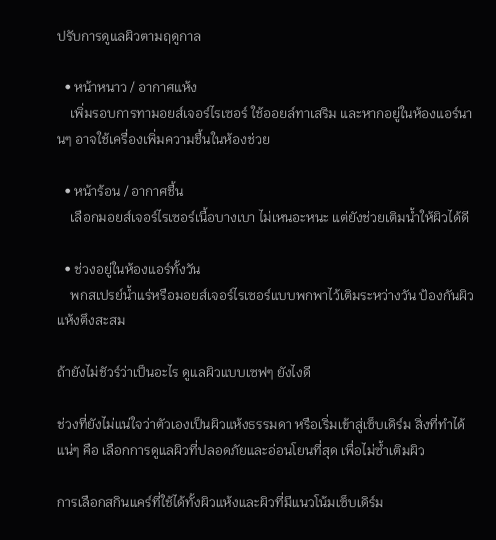ปรับการดูแลผิวตามฤดูกาล

  • หน้าหนาว / อากาศแห้ง
    เพิ่มรอบการทามอยส์เจอร์ไรเซอร์ ใช้ออยล์ทาเสริม และหากอยู่ในห้องแอร์นานๆ อาจใช้เครื่องเพิ่มความชื้นในห้องช่วย

  • หน้าร้อน / อากาศชื้น
    เลือกมอยส์เจอร์ไรเซอร์เนื้อบางเบา ไม่เหนอะหนะ แต่ยังช่วยเติมน้ำให้ผิวได้ดี

  • ช่วงอยู่ในห้องแอร์ทั้งวัน
    พกสเปรย์น้ำแร่หรือมอยส์เจอร์ไรเซอร์แบบพกพาไว้เติมระหว่างวัน ป้องกันผิวแห้งตึงสะสม

ถ้ายังไม่ชัวร์ว่าเป็นอะไร ดูแลผิวแบบเซฟๆ ยังไงดี

ช่วงที่ยังไม่แน่ใจว่าตัวเองเป็นผิวแห้งธรรมดา หรือเริ่มเข้าสู่เซ็บเดิร์ม สิ่งที่ทำได้แน่ๆ คือ เลือกการดูแลผิวที่ปลอดภัยและอ่อนโยนที่สุด เพื่อไม่ซ้ำเติมผิว

การเลือกสกินแคร์ที่ใช้ได้ทั้งผิวแห้งและผิวที่มีแนวโน้มเซ็บเดิร์ม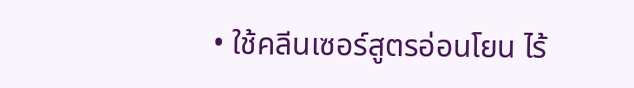• ใช้คลีนเซอร์สูตรอ่อนโยน ไร้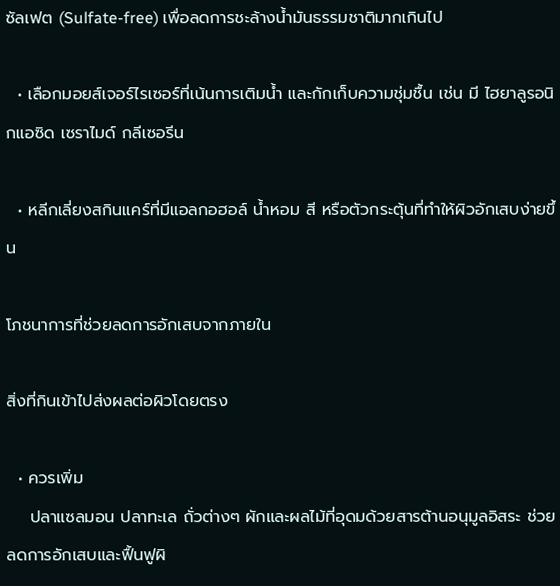ซัลเฟต (Sulfate-free) เพื่อลดการชะล้างน้ำมันธรรมชาติมากเกินไป

  • เลือกมอยส์เจอร์ไรเซอร์ที่เน้นการเติมน้ำ และกักเก็บความชุ่มชื้น เช่น มี ไฮยาลูรอนิกแอซิด เซราไมด์ กลีเซอรีน

  • หลีกเลี่ยงสกินแคร์ที่มีแอลกอฮอล์ น้ำหอม สี หรือตัวกระตุ้นที่ทำให้ผิวอักเสบง่ายขึ้น

โภชนาการที่ช่วยลดการอักเสบจากภายใน

สิ่งที่กินเข้าไปส่งผลต่อผิวโดยตรง

  • ควรเพิ่ม
    ปลาแซลมอน ปลาทะเล ถั่วต่างๆ ผักและผลไม้ที่อุดมด้วยสารต้านอนุมูลอิสระ ช่วยลดการอักเสบและฟื้นฟูผิ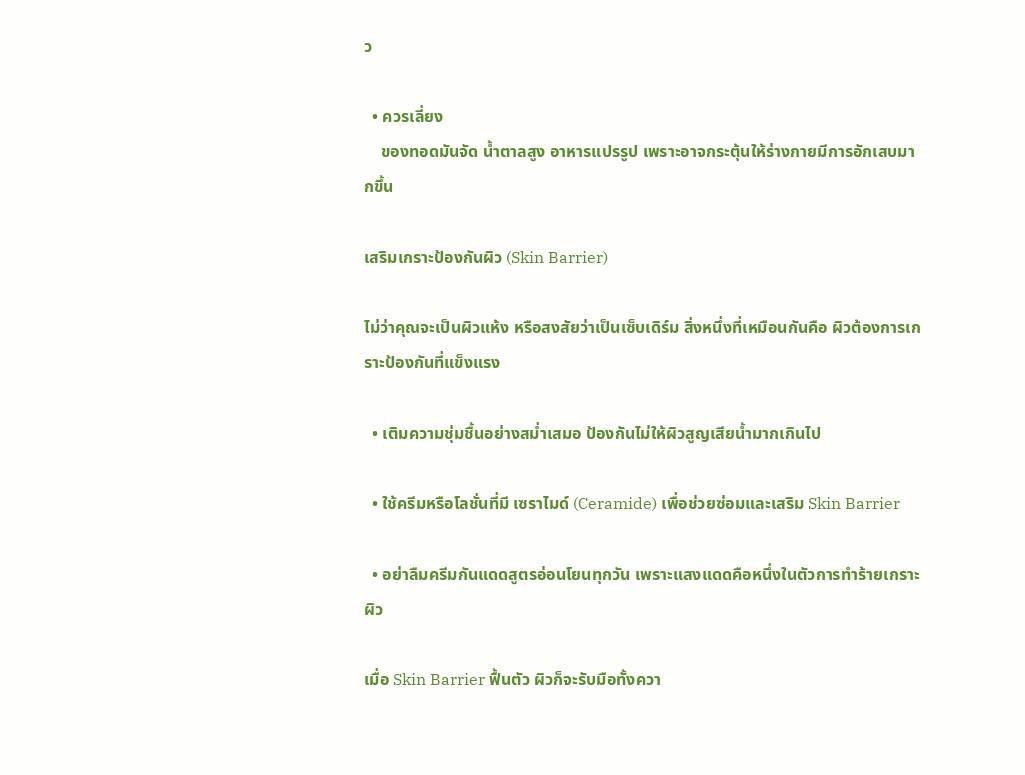ว

  • ควรเลี่ยง
    ของทอดมันจัด น้ำตาลสูง อาหารแปรรูป เพราะอาจกระตุ้นให้ร่างกายมีการอักเสบมากขึ้น

เสริมเกราะป้องกันผิว (Skin Barrier)

ไม่ว่าคุณจะเป็นผิวแห้ง หรือสงสัยว่าเป็นเซ็บเดิร์ม สิ่งหนึ่งที่เหมือนกันคือ ผิวต้องการเกราะป้องกันที่แข็งแรง

  • เติมความชุ่มชื้นอย่างสม่ำเสมอ ป้องกันไม่ให้ผิวสูญเสียน้ำมากเกินไป

  • ใช้ครีมหรือโลชั่นที่มี เซราไมด์ (Ceramide) เพื่อช่วยซ่อมและเสริม Skin Barrier

  • อย่าลืมครีมกันแดดสูตรอ่อนโยนทุกวัน เพราะแสงแดดคือหนึ่งในตัวการทำร้ายเกราะผิว

เมื่อ Skin Barrier ฟื้นตัว ผิวก็จะรับมือทั้งควา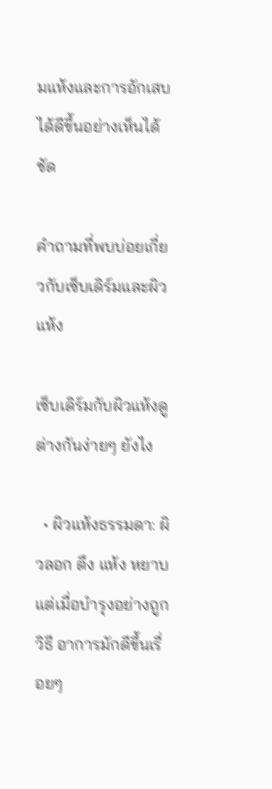มแห้งและการอักเสบได้ดีขึ้นอย่างเห็นได้ชัด

คำถามที่พบบ่อยเกี่ยวกับเซ็บเดิร์มและผิวแห้ง

เซ็บเดิร์มกับผิวแห้งดูต่างกันง่ายๆ ยังไง

  • ผิวแห้งธรรมดา: ผิวลอก ตึง แห้ง หยาบ แต่เมื่อบำรุงอย่างถูกวิธี อาการมักดีขึ้นเรื่อยๆ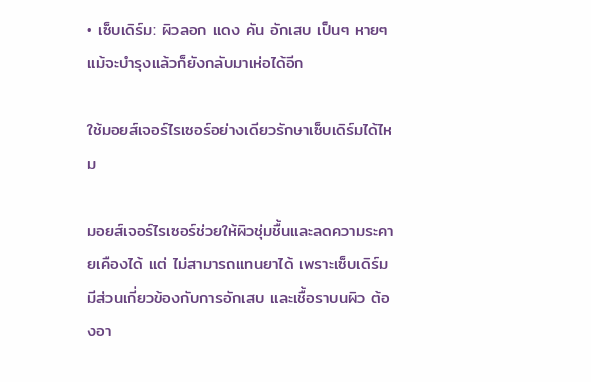• เซ็บเดิร์ม: ผิวลอก แดง คัน อักเสบ เป็นๆ หายๆ แม้จะบำรุงแล้วก็ยังกลับมาเห่อได้อีก

ใช้มอยส์เจอร์ไรเซอร์อย่างเดียวรักษาเซ็บเดิร์มได้ไหม

มอยส์เจอร์ไรเซอร์ช่วยให้ผิวชุ่มชื้นและลดความระคายเคืองได้ แต่ ไม่สามารถแทนยาได้ เพราะเซ็บเดิร์มมีส่วนเกี่ยวข้องกับการอักเสบ และเชื้อราบนผิว ต้องอา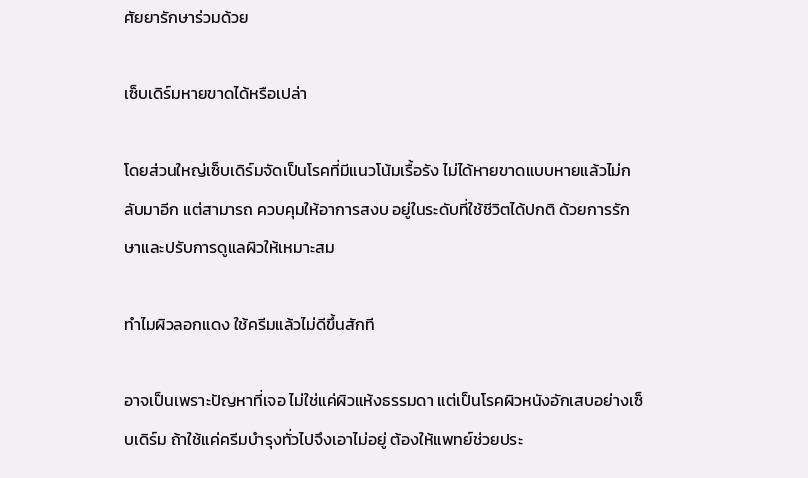ศัยยารักษาร่วมด้วย

เซ็บเดิร์มหายขาดได้หรือเปล่า

โดยส่วนใหญ่เซ็บเดิร์มจัดเป็นโรคที่มีแนวโน้มเรื้อรัง ไม่ได้หายขาดแบบหายแล้วไม่กลับมาอีก แต่สามารถ ควบคุมให้อาการสงบ อยู่ในระดับที่ใช้ชีวิตได้ปกติ ด้วยการรักษาและปรับการดูแลผิวให้เหมาะสม

ทำไมผิวลอกแดง ใช้ครีมแล้วไม่ดีขึ้นสักที

อาจเป็นเพราะปัญหาที่เจอ ไม่ใช่แค่ผิวแห้งธรรมดา แต่เป็นโรคผิวหนังอักเสบอย่างเซ็บเดิร์ม ถ้าใช้แค่ครีมบำรุงทั่วไปจึงเอาไม่อยู่ ต้องให้แพทย์ช่วยประ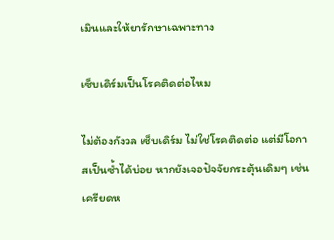เมินและให้ยารักษาเฉพาะทาง

เซ็บเดิร์มเป็นโรคติดต่อไหม

ไม่ต้องกังวล เซ็บเดิร์ม ไม่ใช่โรคติดต่อ แต่มีโอกาสเป็นซ้ำได้บ่อย หากยังเจอปัจจัยกระตุ้นเดิมๆ เช่น เครียดห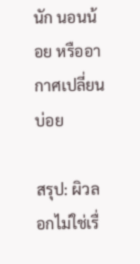นัก นอนน้อย หรืออากาศเปลี่ยนบ่อย

สรุป: ผิวลอกไม่ใช่เรื่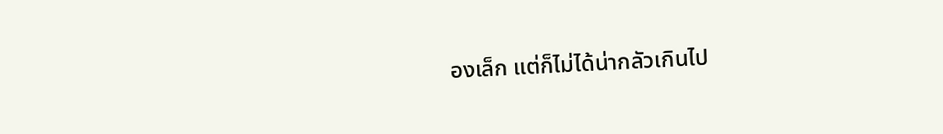องเล็ก แต่ก็ไม่ได้น่ากลัวเกินไป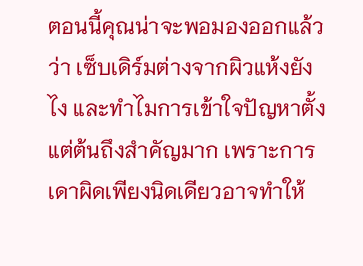ตอนนี้คุณน่าจะพอมองออกแล้วว่า เซ็บเดิร์มต่างจากผิวแห้งยังไง และทำไมการเข้าใจปัญหาตั้งแต่ต้นถึงสำคัญมาก เพราะการเดาผิดเพียงนิดเดียวอาจทำให้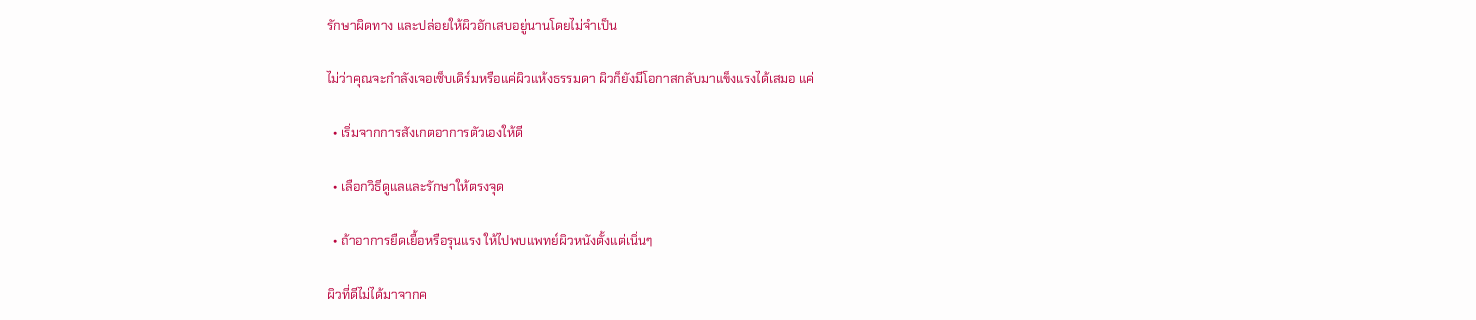รักษาผิดทาง และปล่อยให้ผิวอักเสบอยู่นานโดยไม่จำเป็น

ไม่ว่าคุณจะกำลังเจอเซ็บเดิร์มหรือแค่ผิวแห้งธรรมดา ผิวก็ยังมีโอกาสกลับมาแข็งแรงได้เสมอ แค่

  • เริ่มจากการสังเกตอาการตัวเองให้ดี

  • เลือกวิธีดูแลและรักษาให้ตรงจุด

  • ถ้าอาการยืดเยื้อหรือรุนแรง ให้ไปพบแพทย์ผิวหนังตั้งแต่เนิ่นๆ

ผิวที่ดีไม่ได้มาจากค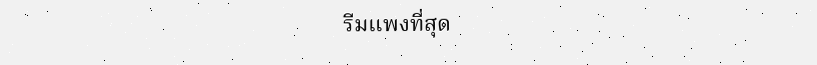รีมแพงที่สุด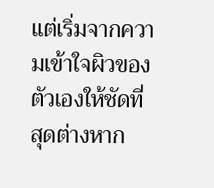แต่เริ่มจากความเข้าใจผิวของตัวเองให้ชัดที่สุดต่างหาก